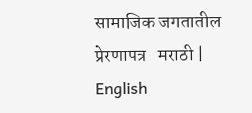सामाजिक जगतातील प्रेरणापत्र   मराठी | English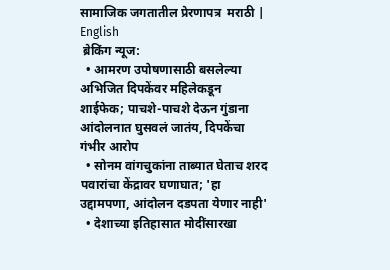सामाजिक जगतातील प्रेरणापत्र  मराठी | English
 ब्रेकिंग न्यूज:
  • आमरण उपोषणासाठी बसलेल्या अभिजित दिपकेंवर महिलेकडून शाईफेक; पाचशे-पाचशे देऊन गुंडाना आंदोलनात घुसवलं जातंय, दिपकेंचा गंभीर आरोप
  • सोनम वांगचुकांना ताब्यात घेताच शरद पवारांचा केंद्रावर घणाघात; 'हा उद्दामपणा, आंदोलन दडपता येणार नाही'
  • देशाच्या इतिहासात मोदींसारखा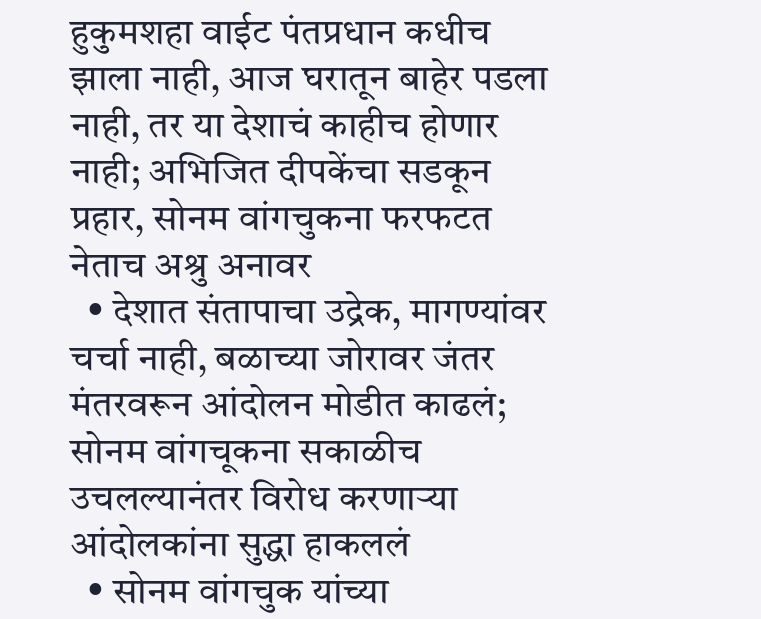हुकुमशहा वाईट पंतप्रधान कधीच झाला नाही, आज घरातून बाहेर पडला नाही, तर या देशाचं काहीच होणार नाही; अभिजित दीपकेंचा सडकून प्रहार, सोनम वांगचुकना फरफटत नेताच अश्रु अनावर
  • देशात संतापाचा उद्रेक, मागण्यांवर चर्चा नाही, बळाच्या जोरावर जंतर मंतरवरून आंदोलन मोडीत काढलं; सोनम वांगचूकना सकाळीच उचलल्यानंतर विरोध करणाऱ्या आंदोलकांना सुद्धा हाकललं
  • सोनम वांगचुक यांच्या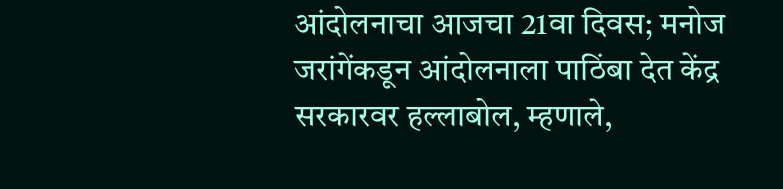आंदोलनाचा आजचा 21वा दिवस; मनोज जरांगेंकडून आंदोलनाला पाठिंबा देत केंद्र सरकारवर हल्लाबोल, म्हणाले,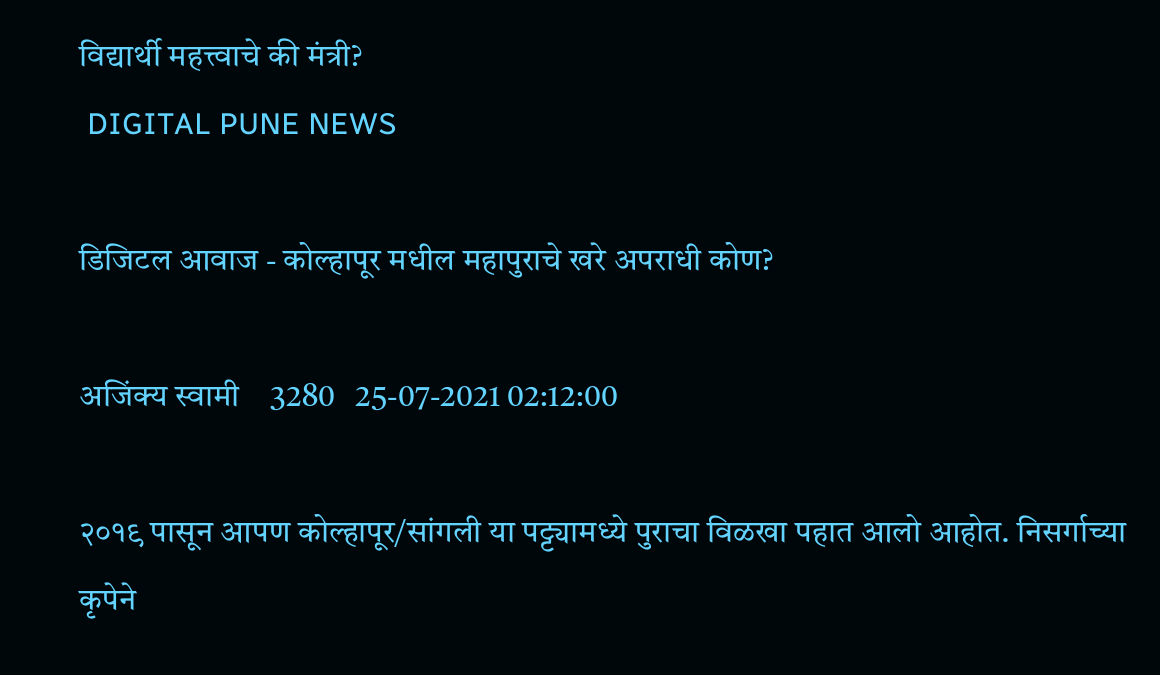विद्यार्थी महत्त्वाचे की मंत्री?
 DIGITAL PUNE NEWS

डिजिटल आवाज - कोल्हापूर मधील महापुराचे खरे अपराधी कोण?

अजिंक्य स्वामी    3280   25-07-2021 02:12:00

२०१९ पासून आपण कोल्हापूर/सांगली या पट्ट्यामध्ये पुराचा विळखा पहात आलो आहोत. निसर्गाच्या कृपेने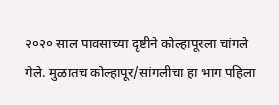२०२० साल पावसाच्या दृष्टीने कोल्हापूरला चांगले गेले. मुळातच कोल्हापूर/सांगलीचा हा भाग पहिला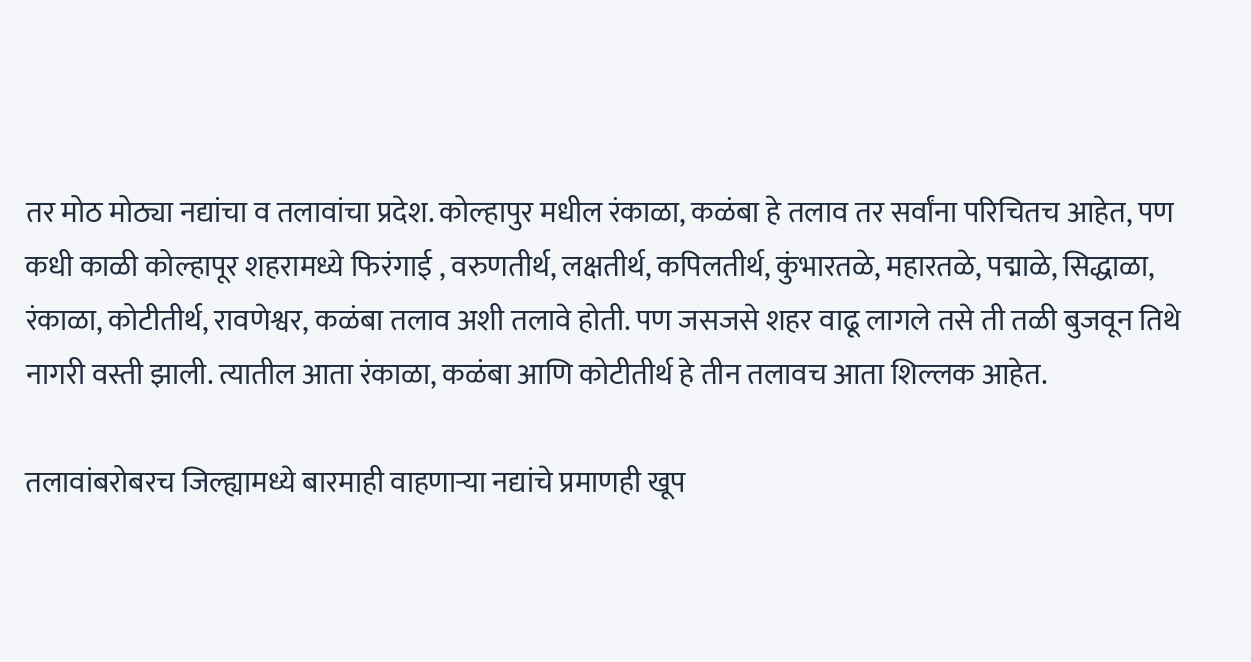तर मोठ मोठ्या नद्यांचा व तलावांचा प्रदेश. कोल्हापुर मधील रंकाळा, कळंबा हे तलाव तर सर्वांना परिचितच आहेत, पण कधी काळी कोल्हापूर शहरामध्ये फिरंगाई , वरुणतीर्थ, लक्षतीर्थ, कपिलतीर्थ, कुंभारतळे, महारतळे, पद्माळे, सिद्धाळा, रंकाळा, कोटीतीर्थ, रावणेश्वर, कळंबा तलाव अशी तलावे होती. पण जसजसे शहर वाढू लागले तसे ती तळी बुजवून तिथे नागरी वस्ती झाली. त्यातील आता रंकाळा, कळंबा आणि कोटीतीर्थ हे तीन तलावच आता शिल्लक आहेत.

तलावांबरोबरच जिल्ह्यामध्ये बारमाही वाहणाऱ्या नद्यांचे प्रमाणही खूप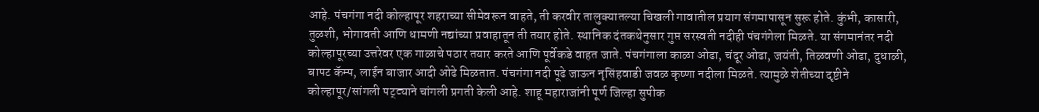आहे. पंचगंगा नदी कोल्हापूर शहराच्या सीमेवरून वाहते, ती करवीर तालुक्यातल्या चिखली गावातील प्रयाग संगमापासून सुरू होते. कुंभी, कासारी, तुळशी, भोगावती आणि धामणी नद्यांच्या प्रवाहातून ती तयार होते. स्थानिक दंतकथेनुसार गुप्त सरस्वती नदीही पंचगंगेला मिळते. या संगमानंतर नदी कोल्हापूरच्या उत्तरेवर एक गाळाचे पठार तयार करते आणि पूर्वेकडे वाहत जाते. पंचगंगाला काळा ओढा, चंदूर ओढा, जयंती, तिळवणी ओढा, दुधाळी, बापट कॅम्प, लाईन बाजार आदी ओढे मिळतात. पंचगंगा नदी पूढे जाऊन नृसिंहवाडी जवळ कृष्णा नदीला मिळते. त्यामुळे शेतीच्या दृष्टीने कोल्हापूर/सांगली पट्ट्याने चांगली प्रगती केली आहे. शाहू महाराजांनी पूर्ण जिल्हा सुपीक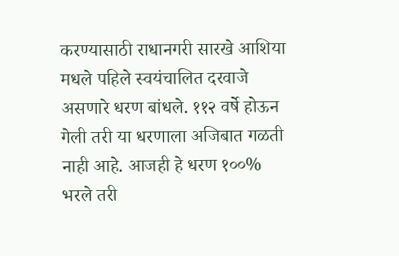करण्यासाठी राधानगरी सारखे आशिया मधले पहिले स्वयंचालित दरवाजे असणारे धरण बांधले. ११२ वर्षे होऊन गेली तरी या धरणाला अजिबात गळती नाही आहे. आजही हे धरण १००% भरले तरी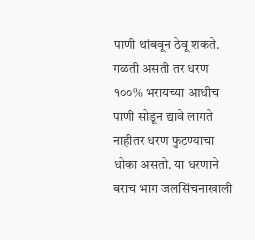पाणी थांबवून ठेवू शकते. गळती असती तर धरण १००% भरायच्या आधीच पाणी सोडून द्यावे लागते नाहीतर धरण फुटण्याचा धोका असतो. या धरणाने बराच भाग जलसिंचनाखाली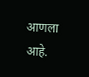आणला आहे.